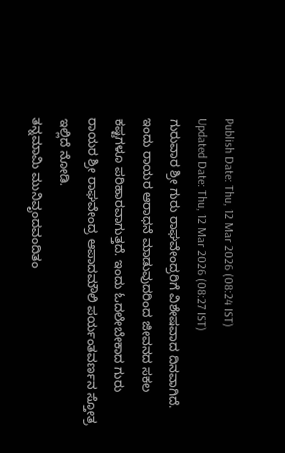Publish Date: Thu, 12 Mar 2026 (08:24 IST)
Updated Date: Thu, 12 Mar 2026 (08:27 IST)
ಗುರುವಾರ ಶ್ರೀ ಗುರು ರಾಘವೇಂದ್ರರಿಗೆ ವಿಶೇಷವಾದ ದಿನವಾಗಿದೆ. ಇಂದು ರಾಯರ ಆರಾಧನೆ ಮಾಡುವುದರಿಂದ ಜೀವನದ ಸಕಲ ಕಷ್ಟಗಳೂ ಪರಿಹಾರವಾಗುತ್ತದೆ. ಇಂದು ಓದಲೇಬೇಕಾದ ಗುರು ರಾಯರ ಶ್ರೀ ರಾಘವೇಂದ್ರ ಆಪಾದಮೌಲಿ ಪರ್ಯಂತವರ್ಣನ ಸ್ತೋತ್ರ ಇಲ್ಲಿದೆ ನೋಡಿ.
ತನ್ನಮಾಮಿ ಮುನಿವೃಂದವಂದಿತಂ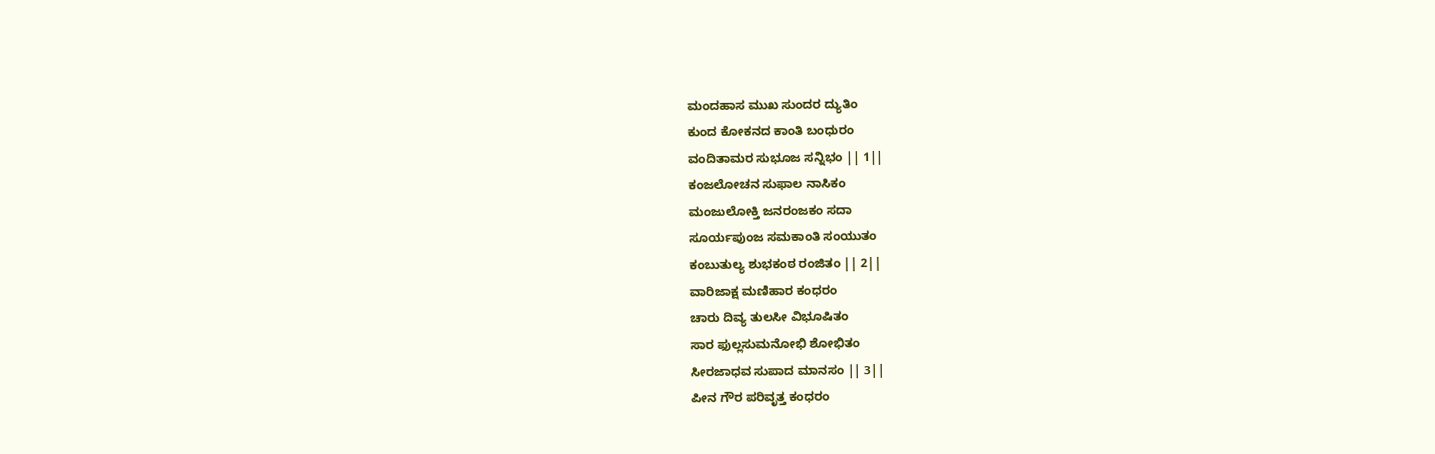ಮಂದಹಾಸ ಮುಖ ಸುಂದರ ದ್ಯುತಿಂ
ಕುಂದ ಕೋಕನದ ಕಾಂತಿ ಬಂಧುರಂ
ವಂದಿತಾಮರ ಸುಭೂಜ ಸನ್ನಿಭಂ || 1||
ಕಂಜಲೋಚನ ಸುಫಾಲ ನಾಸಿಕಂ
ಮಂಜುಲೋಕ್ತಿ ಜನರಂಜಕಂ ಸದಾ
ಸೂರ್ಯಪುಂಜ ಸಮಕಾಂತಿ ಸಂಯುತಂ
ಕಂಬುತುಲ್ಯ ಶುಭಕಂಠ ರಂಜಿತಂ || 2||
ವಾರಿಜಾಕ್ಷ ಮಣಿಹಾರ ಕಂಧರಂ
ಚಾರು ದಿವ್ಯ ತುಲಸೀ ವಿಭೂಷಿತಂ
ಸಾರ ಫುಲ್ಲಸುಮನೋಭಿ ಶೋಭಿತಂ
ಸೀರಜಾಧವ ಸುಪಾದ ಮಾನಸಂ || 3||
ಪೀನ ಗೌರ ಪರಿವೃತ್ತ ಕಂಧರಂ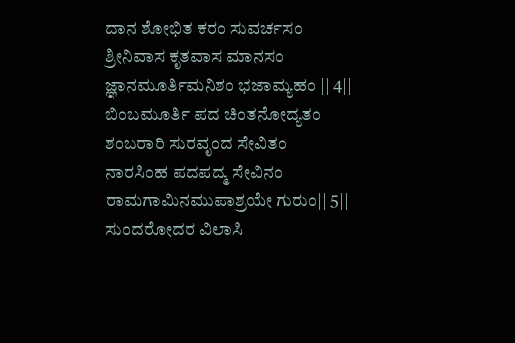ದಾನ ಶೋಭಿತ ಕರಂ ಸುವರ್ಚಸಂ
ಶ್ರೀನಿವಾಸ ಕೃತವಾಸ ಮಾನಸಂ
ಜ್ಞಾನಮೂರ್ತಿಮನಿಶಂ ಭಜಾಮ್ಯಹಂ || 4||
ಬಿಂಬಮೂರ್ತಿ ಪದ ಚಿಂತನೋದ್ಯತಂ
ಶಂಬರಾರಿ ಸುರವೃಂದ ಸೇವಿತಂ
ನಾರಸಿಂಹ ಪದಪದ್ಮ ಸೇವಿನಂ
ರಾಮಗಾಮಿನಮುಪಾಶ್ರಯೇ ಗುರುಂ|| 5||
ಸುಂದರೋದರ ವಿಲಾಸಿ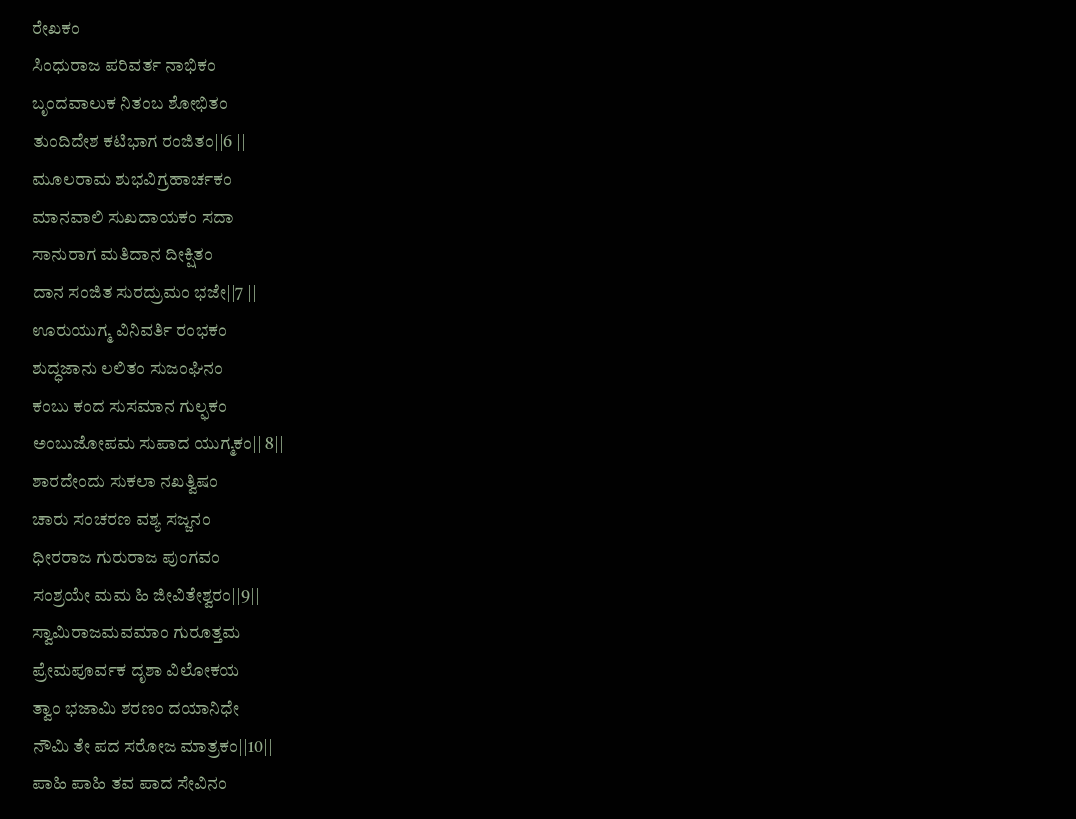ರೇಖಕಂ
ಸಿಂಧುರಾಜ ಪರಿವರ್ತ ನಾಭಿಕಂ
ಬೃಂದವಾಲುಕ ನಿತಂಬ ಶೋಭಿತಂ
ತುಂದಿದೇಶ ಕಟಿಭಾಗ ರಂಜಿತಂ||6 ||
ಮೂಲರಾಮ ಶುಭವಿಗ್ರಹಾರ್ಚಕಂ
ಮಾನವಾಲಿ ಸುಖದಾಯಕಂ ಸದಾ
ಸಾನುರಾಗ ಮತಿದಾನ ದೀಕ್ಷಿತಂ
ದಾನ ಸಂಜಿತ ಸುರದ್ರುಮಂ ಭಜೇ||7 ||
ಊರುಯುಗ್ಮ ವಿನಿವರ್ತಿ ರಂಭಕಂ
ಶುದ್ಧಜಾನು ಲಲಿತಂ ಸುಜಂಘಿನಂ
ಕಂಬು ಕಂದ ಸುಸಮಾನ ಗುಲ್ಫಕಂ
ಅಂಬುಜೋಪಮ ಸುಪಾದ ಯುಗ್ಮಕಂ|| 8||
ಶಾರದೇಂದು ಸುಕಲಾ ನಖತ್ವಿಷಂ
ಚಾರು ಸಂಚರಣ ವಶ್ಯ ಸಜ್ಜನಂ
ಧೀರರಾಜ ಗುರುರಾಜ ಪುಂಗವಂ
ಸಂಶ್ರಯೇ ಮಮ ಹಿ ಜೀವಿತೇಶ್ವರಂ||9||
ಸ್ವಾಮಿರಾಜಮವಮಾಂ ಗುರೂತ್ತಮ
ಪ್ರೇಮಪೂರ್ವಕ ದೃಶಾ ವಿಲೋಕಯ
ತ್ವಾಂ ಭಜಾಮಿ ಶರಣಂ ದಯಾನಿಧೇ
ನೌಮಿ ತೇ ಪದ ಸರೋಜ ಮಾತ್ರಕಂ||10||
ಪಾಹಿ ಪಾಹಿ ತವ ಪಾದ ಸೇವಿನಂ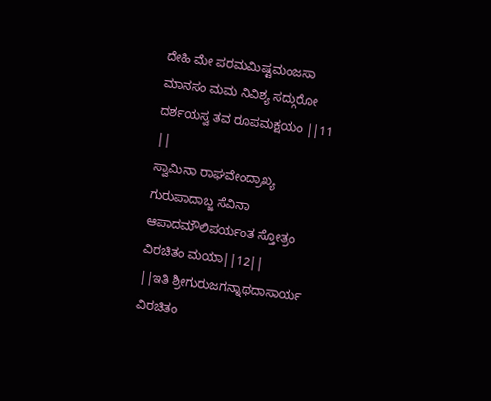ದೇಹಿ ಮೇ ಪರಮಮಿಷ್ಟಮಂಜಸಾ
ಮಾನಸಂ ಮಮ ನಿವಿಶ್ಯ ಸದ್ಗುರೋ
ದರ್ಶಯಸ್ವ ತವ ರೂಪಮಕ್ಷಯಂ ||11 ||
ಸ್ವಾಮಿನಾ ರಾಘವೇಂದ್ರಾಖ್ಯ ಗುರುಪಾದಾಬ್ಜ ಸೆವಿನಾ
ಆಪಾದಮೌಲಿಪರ್ಯಂತ ಸ್ತೋತ್ರಂ ವಿರಚಿತಂ ಮಯಾ||12||
||ಇತಿ ಶ್ರೀಗುರುಜಗನ್ನಾಥದಾಸಾರ್ಯ ವಿರಚಿತಂ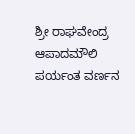ಶ್ರೀ ರಾಘವೇಂದ್ರ ಆಪಾದಮೌಲಿ ಪರ್ಯಂತ ವರ್ಣನ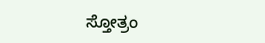ಸ್ತೋತ್ರಂ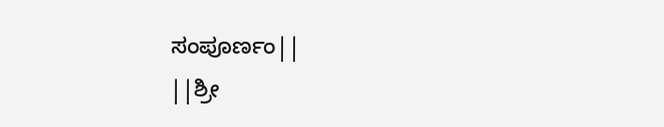ಸಂಪೂರ್ಣಂ||
||ಶ್ರೀ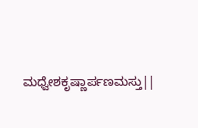ಮಧ್ವೇಶಕೃಷ್ಣಾರ್ಪಣಮಸ್ತು||